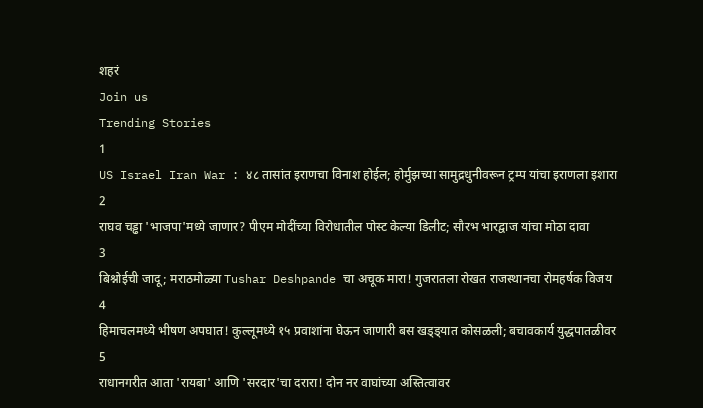शहरं
Join us
Trending Stories
1
US Israel Iran War : ४८ तासांत इराणचा विनाश होईल; होर्मुझच्या सामुद्रधुनीवरून ट्रम्प यांचा इराणला इशारा
2
राघव चड्ढा 'भाजपा'मध्ये जाणार? पीएम मोदींच्या विरोधातील पोस्ट केल्या डिलीट; सौरभ भारद्वाज यांचा मोठा दावा
3
बिश्नोईची जादू; मराठमोळ्या Tushar Deshpande चा अचूक मारा! गुजरातला रोखत राजस्थानचा रोमहर्षक विजय
4
हिमाचलमध्ये भीषण अपघात! कुल्लूमध्ये १५ प्रवाशांना घेऊन जाणारी बस खड्ड्यात कोसळली; बचावकार्य युद्धपातळीवर
5
राधानगरीत आता 'रायबा' आणि 'सरदार'चा दरारा! दोन नर वाघांच्या अस्तित्वावर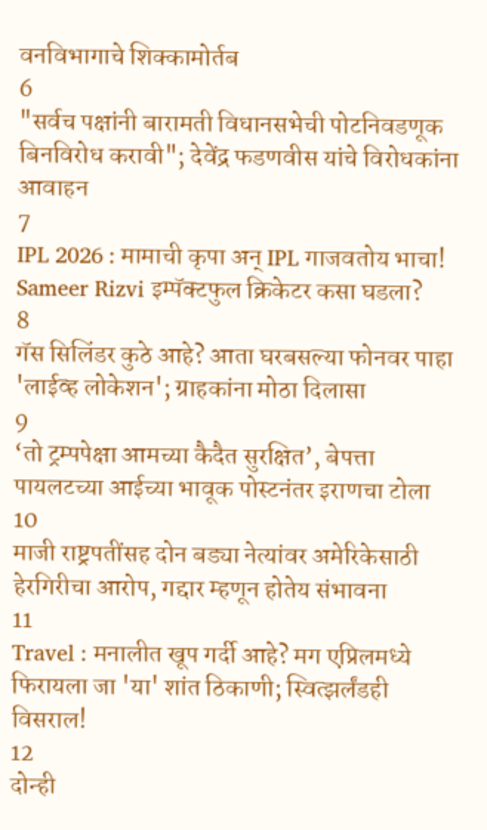वनविभागाचे शिक्कामोर्तब
6
"सर्वच पक्षांनी बारामती विधानसभेची पोटनिवडणूक बिनविरोध करावी"; देवेंद्र फडणवीस यांचे विरोधकांना आवाहन
7
IPL 2026 : मामाची कृपा अन् IPL गाजवतोय भाचा! Sameer Rizvi इम्पॅक्टफुल क्रिकेटर कसा घडला?
8
गॅस सिलिंडर कुठे आहे? आता घरबसल्या फोनवर पाहा 'लाईव्ह लोकेशन'; ग्राहकांना मोठा दिलासा
9
‘तो ट्रम्पपेक्षा आमच्या कैदैत सुरक्षित’, बेपत्ता पायलटच्या आईच्या भावूक पोस्टनंतर इराणचा टोला
10
माजी राष्ट्रपतींसह दोन बड्या नेत्यांवर अमेरिकेसाठी हेरगिरीचा आरोप, गद्दार म्हणून होतेय संभावना
11
Travel : मनालीत खूप गर्दी आहे? मग एप्रिलमध्ये फिरायला जा 'या' शांत ठिकाणी; स्वित्झर्लंडही विसराल!
12
दोन्ही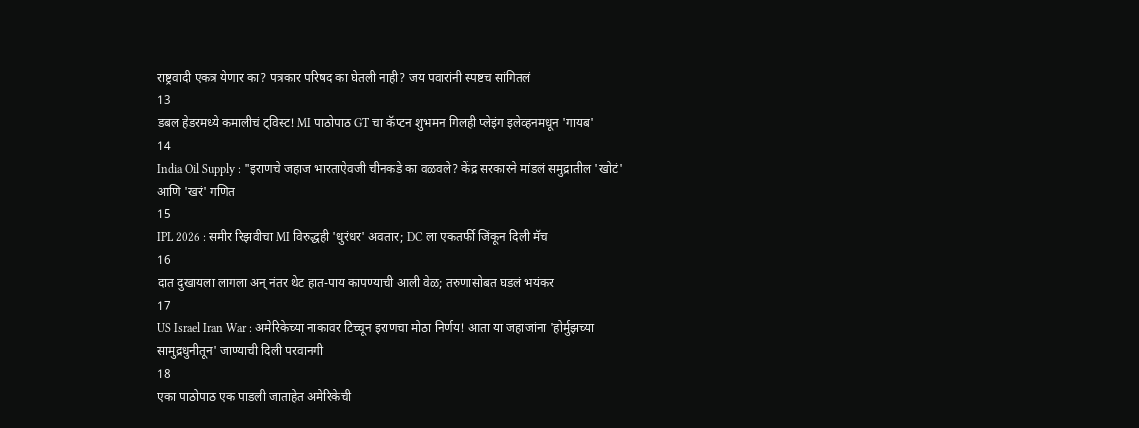राष्ट्रवादी एकत्र येणार का? पत्रकार परिषद का घेतली नाही? जय पवारांनी स्पष्टच सांगितलं
13
डबल हेडरमध्ये कमालीचं ट्विस्ट! MI पाठोपाठ GT चा कॅप्टन शुभमन गिलही प्लेइंग इलेव्हनमधून 'गायब'
14
India Oil Supply : "इराणचे जहाज भारताऐवजी चीनकडे का वळवले? केंद्र सरकारने मांडलं समुद्रातील 'खोटं' आणि 'खरं' गणित
15
IPL 2026 : समीर रिझवीचा MI विरुद्धही 'धुरंधर' अवतार; DC ला एकतर्फी जिंकून दिली मॅच
16
दात दुखायला लागला अन् नंतर थेट हात-पाय कापण्याची आली वेळ; तरुणासोबत घडलं भयंकर
17
US Israel Iran War : अमेरिकेच्या नाकावर टिच्चून इराणचा मोठा निर्णय! आता या जहाजांना 'होर्मुझच्या सामुद्रधुनीतून' जाण्याची दिली परवानगी
18
एका पाठोपाठ एक पाडली जाताहेत अमेरिकेची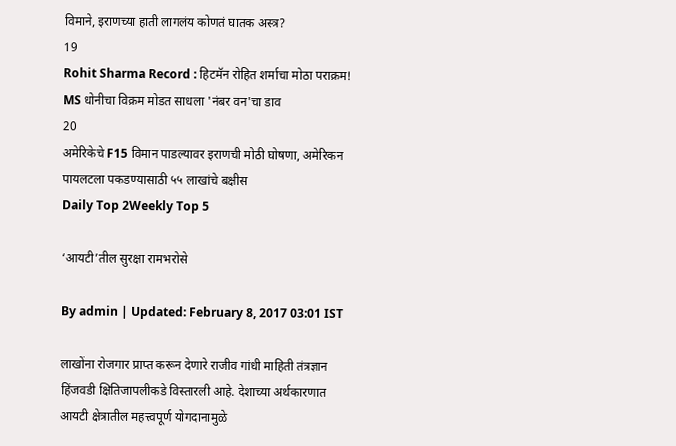विमाने, इराणच्या हाती लागलंय कोणतं घातक अस्त्र?
19
Rohit Sharma Record : हिटमॅन रोहित शर्माचा मोठा पराक्रम! MS धोनीचा विक्रम मोडत साधला 'नंबर वन'चा डाव
20
अमेरिकेचे F15 विमान पाडल्यावर इराणची मोठी घोषणा, अमेरिकन पायलटला पकडण्यासाठी ५५ लाखांचे बक्षीस
Daily Top 2Weekly Top 5

‘आयटी’तील सुरक्षा रामभरोसे

By admin | Updated: February 8, 2017 03:01 IST

लाखोंना रोजगार प्राप्त करून देणारे राजीव गांधी माहिती तंत्रज्ञान हिंजवडी क्षितिजापलीकडे विस्तारली आहे. देशाच्या अर्थकारणात आयटी क्षेत्रातील महत्त्वपूर्ण योगदानामुळे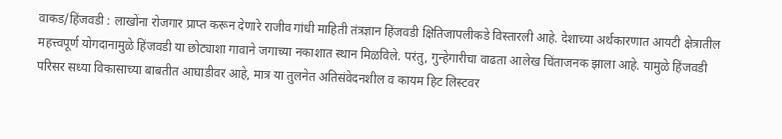वाकड/हिंजवडी : लाखोंना रोजगार प्राप्त करून देणारे राजीव गांधी माहिती तंत्रज्ञान हिंजवडी क्षितिजापलीकडे विस्तारली आहे. देशाच्या अर्थकारणात आयटी क्षेत्रातील महत्त्वपूर्ण योगदानामुळे हिंजवडी या छोट्याशा गावाने जगाच्या नकाशात स्थान मिळविले. परंतु, गुन्हेगारीचा वाढता आलेख चिंताजनक झाला आहे. यामुळे हिंजवडी परिसर सध्या विकासाच्या बाबतीत आघाडीवर आहे, मात्र या तुलनेत अतिसंवेदनशील व कायम हिट लिस्टवर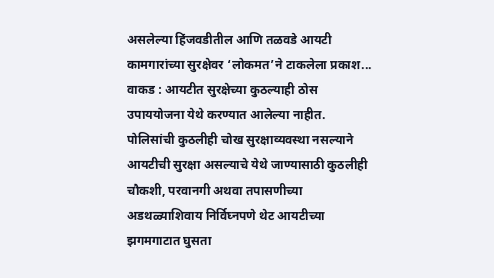असलेल्या हिंजवडीतील आणि तळवडे आयटी कामगारांच्या सुरक्षेवर ‘लोकमत’ने टाकलेला प्रकाश... वाकड : आयटीत सुरक्षेच्या कुठल्याही ठोस उपाययोजना येथे करण्यात आलेल्या नाहीत. पोलिसांची कुठलीही चोख सुरक्षाव्यवस्था नसल्याने आयटीची सुरक्षा असल्याचे येथे जाण्यासाठी कुठलीही चौकशी, परवानगी अथवा तपासणीच्या अडथळ्याशिवाय निर्विघ्नपणे थेट आयटीच्या झगमगाटात घुसता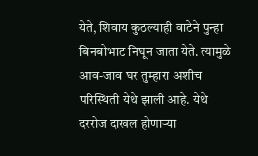येते, शिवाय कुठल्याही वाटेने पुन्हा बिनबोभाट निघून जाता येते. त्यामुळे आव-जाव घर तुम्हारा अशीच परिस्थिती येथे झाली आहे. येथे दररोज दाखल होणाऱ्या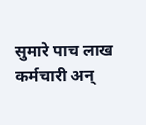सुमारे पाच लाख कर्मचारी अन्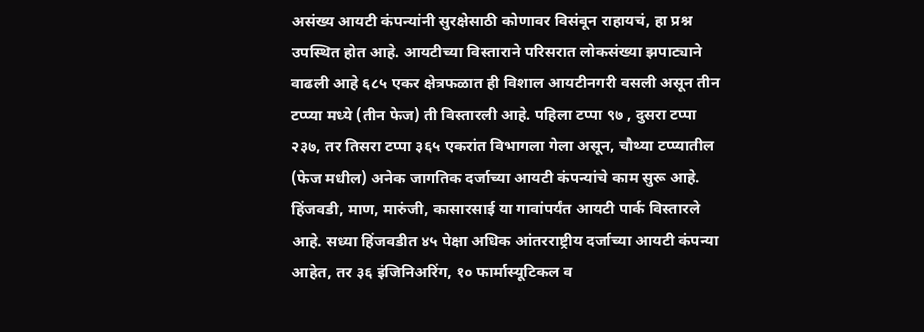असंख्य आयटी कंपन्यांनी सुरक्षेसाठी कोणावर विसंबून राहायचं, हा प्रश्न उपस्थित होत आहे. आयटीच्या विस्ताराने परिसरात लोकसंख्या झपाट्याने वाढली आहे ६८५ एकर क्षेत्रफळात ही विशाल आयटीनगरी वसली असून तीन टप्प्या मध्ये (तीन फेज) ती विस्तारली आहे. पहिला टप्पा ९७ , दुसरा टप्पा २३७, तर तिसरा टप्पा ३६५ एकरांत विभागला गेला असून, चौथ्या टप्प्यातील (फेज मधील) अनेक जागतिक दर्जाच्या आयटी कंपन्यांचे काम सुरू आहे. हिंजवडी, माण, मारुंजी, कासारसाई या गावांपर्यंत आयटी पार्क विस्तारले आहे. सध्या हिंजवडीत ४५ पेक्षा अधिक आंतरराष्ट्रीय दर्जाच्या आयटी कंपन्या आहेत, तर ३६ इंजिनिअरिंग, १० फार्मास्यूटिकल व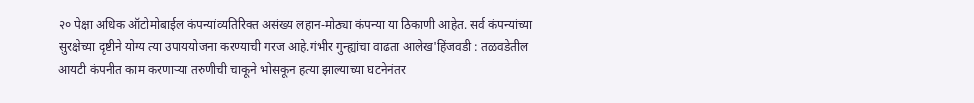२० पेक्षा अधिक ऑटोमोबाईल कंपन्यांव्यतिरिक्त असंख्य लहान-मोठ्या कंपन्या या ठिकाणी आहेत. सर्व कंपन्यांच्या सुरक्षेच्या दृष्टीने योग्य त्या उपाययोजना करण्याची गरज आहे.गंभीर गुन्ह्यांचा वाढता आलेख'हिंजवडी : तळवडेतील आयटी कंपनीत काम करणाऱ्या तरुणीची चाकूने भोसकून हत्या झाल्याच्या घटनेनंतर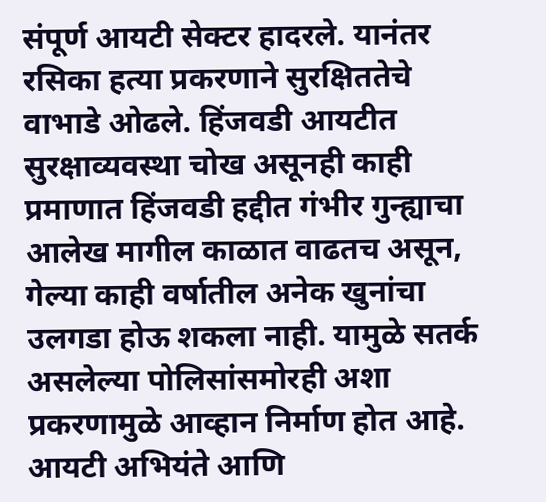संपूर्ण आयटी सेक्टर हादरले. यानंतर रसिका हत्या प्रकरणाने सुरक्षिततेचे वाभाडे ओढले. हिंजवडी आयटीत सुरक्षाव्यवस्था चोख असूनही काही प्रमाणात हिंजवडी हद्दीत गंभीर गुन्ह्याचा आलेख मागील काळात वाढतच असून, गेल्या काही वर्षातील अनेक खुनांचा उलगडा होऊ शकला नाही. यामुळे सतर्क असलेल्या पोलिसांसमोरही अशा प्रकरणामुळे आव्हान निर्माण होत आहे. आयटी अभियंते आणि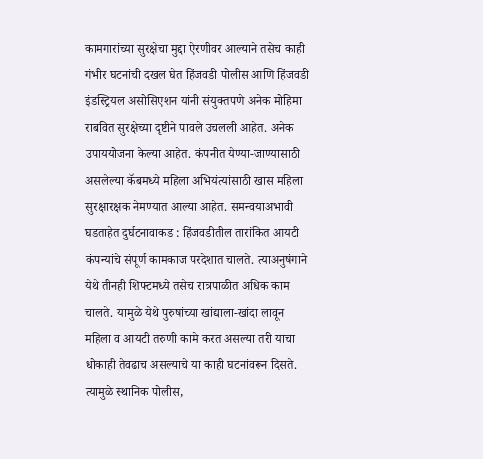कामगारांच्या सुरक्षेचा मुद्दा ऐरणीवर आल्याने तसेच काही गंभीर घटनांची दखल घेत हिंजवडी पोलीस आणि हिंजवडी इंडस्ट्रियल असोसिएशन यांनी संयुक्तपणे अनेक मोहिमा राबवित सुरक्षेच्या दृष्टीने पावले उचलली आहेत. अनेक उपाययोजना केल्या आहेत. कंपनीत येण्या-जाण्यासाठी असलेल्या कॅबमध्ये महिला अभियंत्यांसाठी खास महिला सुरक्षारक्षक नेमण्यात आल्या आहेत. समन्वयाअभावी घडताहेत दुर्घटनावाकड : हिंजवडीतील तारांकित आयटी कंपन्यांचे संपूर्ण कामकाज परदेशात चालते. त्याअनुषंगाने येथे तीनही शिफ्टमध्ये तसेच रात्रपाळीत अधिक काम चालते. यामुळे येथे पुरुषांच्या खांद्याला-खांदा लावून महिला व आयटी तरुणी कामे करत असल्या तरी याचा धोकाही तेवढाच असल्याचे या काही घटनांवरून दिसते. त्यामुळे स्थानिक पोलीस,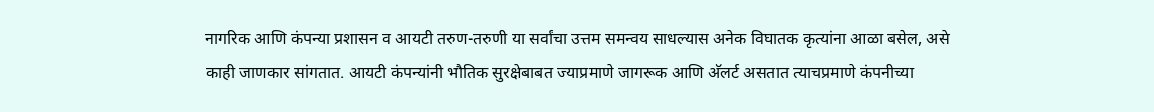नागरिक आणि कंपन्या प्रशासन व आयटी तरुण-तरुणी या सर्वांचा उत्तम समन्वय साधल्यास अनेक विघातक कृत्यांना आळा बसेल, असे काही जाणकार सांगतात. आयटी कंपन्यांनी भौतिक सुरक्षेबाबत ज्याप्रमाणे जागरूक आणि अ‍ॅलर्ट असतात त्याचप्रमाणे कंपनीच्या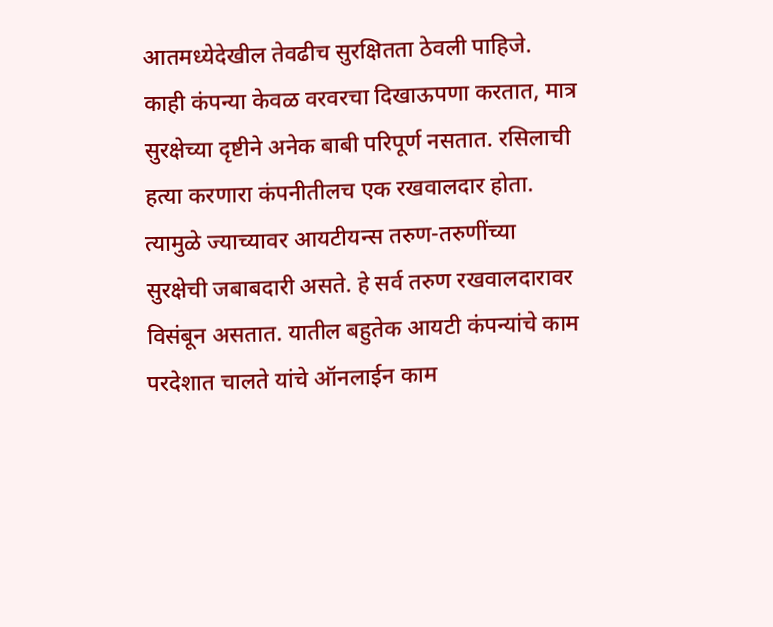आतमध्येदेखील तेवढीच सुरक्षितता ठेवली पाहिजे. काही कंपन्या केवळ वरवरचा दिखाऊपणा करतात, मात्र सुरक्षेच्या दृष्टीने अनेक बाबी परिपूर्ण नसतात. रसिलाची हत्या करणारा कंपनीतीलच एक रखवालदार होता. त्यामुळे ज्याच्यावर आयटीयन्स तरुण-तरुणींच्या सुरक्षेची जबाबदारी असते. हे सर्व तरुण रखवालदारावर विसंबून असतात. यातील बहुतेक आयटी कंपन्यांचे काम परदेशात चालते यांचे ऑनलाईन काम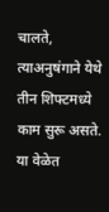चालते, त्याअनुषंगाने येथे तीन शिफ्टमध्ये काम सुरू असते. या वेळेत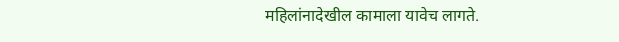महिलांनादेखील कामाला यावेच लागते.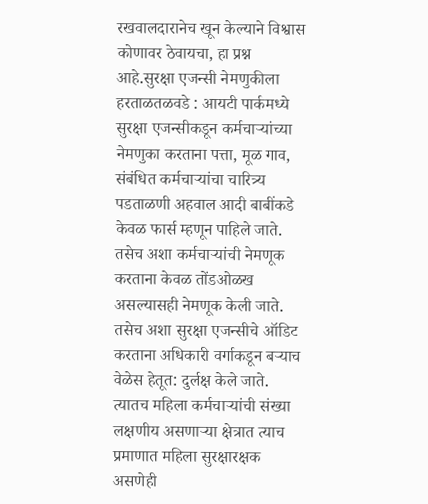रखवालदारानेच खून केल्याने विश्वास कोणावर ठेवायचा, हा प्रश्न आहे.सुरक्षा एजन्सी नेमणुकीला हरताळतळवडे : आयटी पार्कमध्ये सुरक्षा एजन्सीकडून कर्मचाऱ्यांच्या नेमणुका करताना पत्ता, मूळ गाव, संबंधित कर्मचाऱ्यांचा चारित्र्य पडताळणी अहवाल आदी बाबींकडे केवळ फार्स म्हणून पाहिले जाते. तसेच अशा कर्मचाऱ्यांची नेमणूक करताना केवळ तोंडओळख असल्यासही नेमणूक केली जाते. तसेच अशा सुरक्षा एजन्सीचे ऑडिट करताना अधिकारी वर्गाकडून बऱ्याच वेळेस हेतूत: दुर्लक्ष केले जाते. त्यातच महिला कर्मचाऱ्यांची संख्या लक्षणीय असणाऱ्या क्षेत्रात त्याच प्रमाणात महिला सुरक्षारक्षक असणेही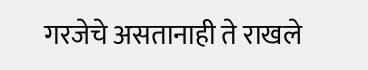गरजेचे असतानाही ते राखले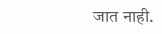जात नाही.